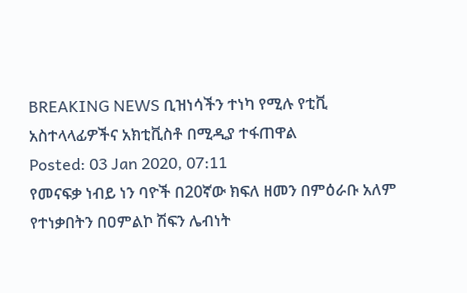BREAKING NEWS ቢዝነሳችን ተነካ የሚሉ የቲቪ አስተላላፊዎችና አክቲቪስቶ በሚዲያ ተፋጠዋል
Posted: 03 Jan 2020, 07:11
የመናፍቃ ነብይ ነን ባዮች በ20ኛው ክፍለ ዘመን በምዕራቡ አለም የተነቃበትን በዐምልኮ ሽፍን ሌብነት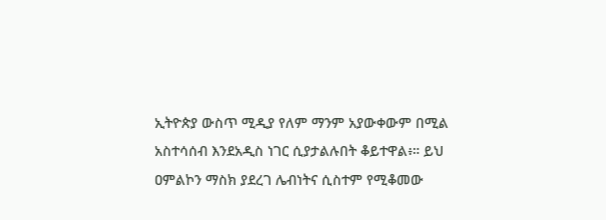ኢትዮጵያ ውስጥ ሚዲያ የለም ማንም አያውቀውም በሚል አስተሳሰብ እንደአዲስ ነገር ሲያታልሉበት ቆይተዋል፥። ይህ ዐምልኮን ማስክ ያደረገ ሌብነትና ሲስተም የሚቆመው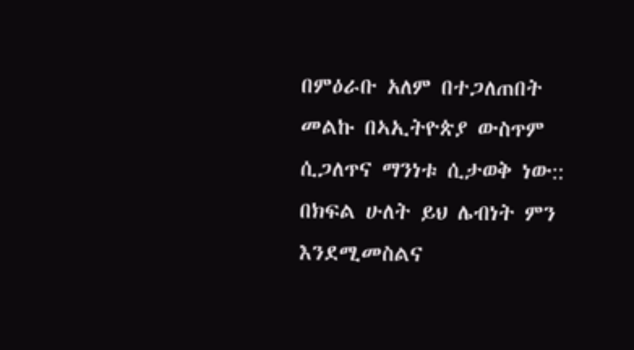በምዕራቡ አለም በተጋለጠበት መልኩ በኣኢትዮጵያ ውስጥም ሲጋለጥና ማንነቱ ሲታወቅ ነው:: በክፍል ሁለት ይህ ሌብነት ምን እንደሚመስልና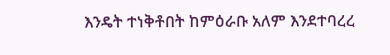እንዴት ተነቅቶበት ከምዕራቡ አለም እንደተባረረ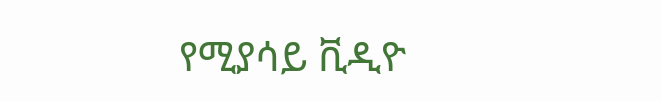የሚያሳይ ቪዲዮ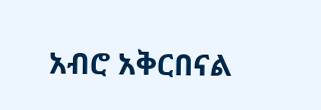አብሮ አቅርበናል